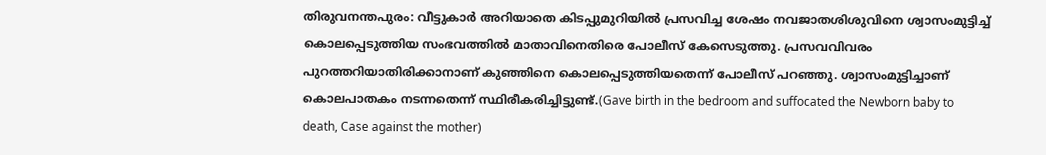തിരുവനന്തപുരം: വീട്ടുകാർ അറിയാതെ കിടപ്പുമുറിയിൽ പ്രസവിച്ച ശേഷം നവജാതശിശുവിനെ ശ്വാസംമുട്ടിച്ച് കൊലപ്പെടുത്തിയ സംഭവത്തിൽ മാതാവിനെതിരെ പോലീസ് കേസെടുത്തു. പ്രസവവിവരം പുറത്തറിയാതിരിക്കാനാണ് കുഞ്ഞിനെ കൊലപ്പെടുത്തിയതെന്ന് പോലീസ് പറഞ്ഞു. ശ്വാസംമുട്ടിച്ചാണ് കൊലപാതകം നടന്നതെന്ന് സ്ഥിരീകരിച്ചിട്ടുണ്ട്.(Gave birth in the bedroom and suffocated the Newborn baby to death, Case against the mother)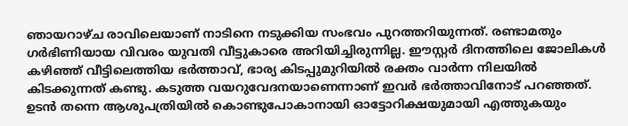ഞായറാഴ്ച രാവിലെയാണ് നാടിനെ നടുക്കിയ സംഭവം പുറത്തറിയുന്നത്. രണ്ടാമതും ഗർഭിണിയായ വിവരം യുവതി വീട്ടുകാരെ അറിയിച്ചിരുന്നില്ല. ഈസ്റ്റർ ദിനത്തിലെ ജോലികൾ കഴിഞ്ഞ് വീട്ടിലെത്തിയ ഭർത്താവ്, ഭാര്യ കിടപ്പുമുറിയിൽ രക്തം വാർന്ന നിലയിൽ കിടക്കുന്നത് കണ്ടു. കടുത്ത വയറുവേദനയാണെന്നാണ് ഇവർ ഭർത്താവിനോട് പറഞ്ഞത്. ഉടൻ തന്നെ ആശുപത്രിയിൽ കൊണ്ടുപോകാനായി ഓട്ടോറിക്ഷയുമായി എത്തുകയും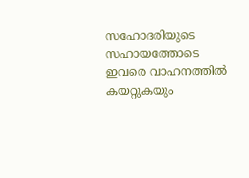സഹോദരിയുടെ സഹായത്തോടെ ഇവരെ വാഹനത്തിൽ കയറ്റുകയും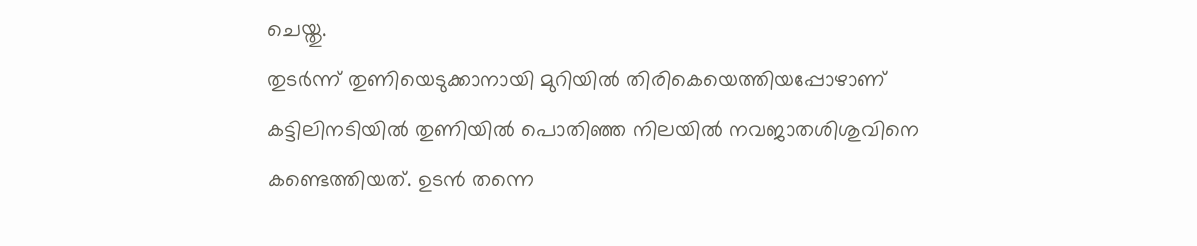ചെയ്തു.
തുടർന്ന് തുണിയെടുക്കാനായി മുറിയിൽ തിരികെയെത്തിയപ്പോഴാണ് കട്ടിലിനടിയിൽ തുണിയിൽ പൊതിഞ്ഞ നിലയിൽ നവജാതശിശുവിനെ കണ്ടെത്തിയത്. ഉടൻ തന്നെ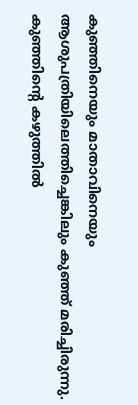കുഞ്ഞിനെയും മാതാവിനെയും ആശുപത്രിയിലെത്തിച്ചെങ്കിലും കുഞ്ഞ് മരിച്ചിരുന്നു. കുഞ്ഞിന്റെ കഴുത്തിൽ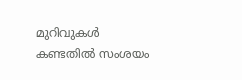മുറിവുകൾ കണ്ടതിൽ സംശയം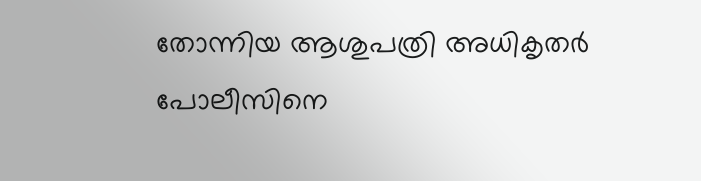തോന്നിയ ആശുപത്രി അധികൃതർ പോലീസിനെ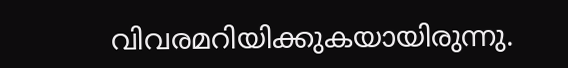വിവരമറിയിക്കുകയായിരുന്നു.